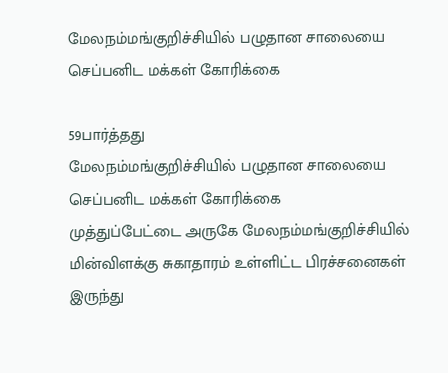மேலநம்மங்குறிச்சியில் பழுதான சாலையை செப்பனிட மக்கள் கோரிக்கை

59பார்த்தது
மேலநம்மங்குறிச்சியில் பழுதான சாலையை செப்பனிட மக்கள் கோரிக்கை
முத்துப்பேட்டை அருகே மேலநம்மங்குறிச்சியில் மின்விளக்கு சுகாதாரம் உள்ளிட்ட பிரச்சனைகள் இருந்து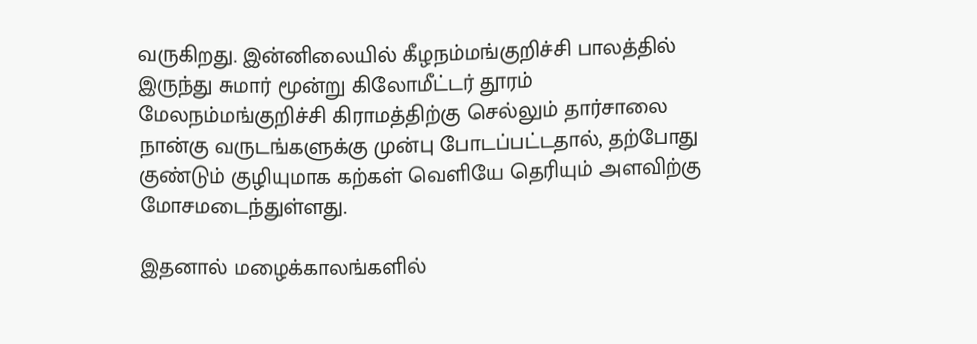வருகிறது. இன்னிலையில் கீழநம்மங்குறிச்சி பாலத்தில் இருந்து சுமார் மூன்று கிலோமீட்டர் தூரம் மேலநம்மங்குறிச்சி கிராமத்திற்கு செல்லும் தார்சாலை நான்கு வருடங்களுக்கு முன்பு போடப்பட்டதால், தற்போது குண்டும் குழியுமாக கற்கள் வெளியே தெரியும் அளவிற்கு மோசமடைந்துள்ளது.

இதனால் மழைக்காலங்களில்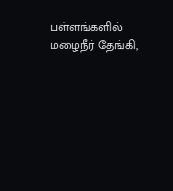பள்ளங்களில் மழைநீர் தேங்கி,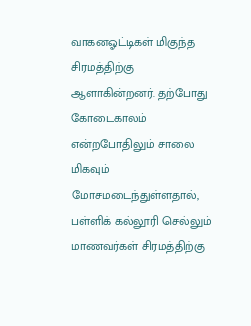வாகனஓட்டிகள் மிகுந்த சிரமத்திற்கு ஆளாகின்றனர். தற்போது கோடைகாலம் என்றபோதிலும் சாலை மிகவும் மோசமடைந்துள்ளதால், பள்ளிக் கல்லூரி செல்லும் மாணவர்கள் சிரமத்திற்கு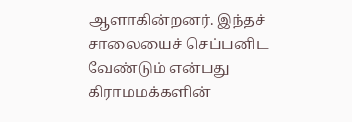ஆளாகின்றனர். இந்தச் சாலையைச் செப்பனிட வேண்டும் என்பது கிராமமக்களின்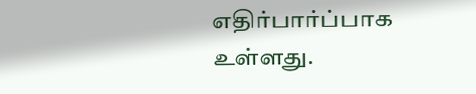எதிர்பார்ப்பாக உள்ளது.